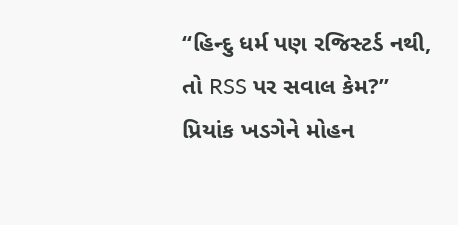“હિન્દુ ધર્મ પણ રજિસ્ટર્ડ નથી, તો RSS પર સવાલ કેમ?” પ્રિયાંક ખડગેને મોહન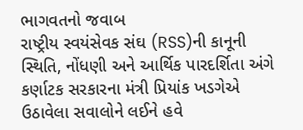ભાગવતનો જવાબ
રાષ્ટ્રીય સ્વયંસેવક સંઘ (RSS)ની કાનૂની સ્થિતિ, નોંધણી અને આર્થિક પારદર્શિતા અંગે કર્ણાટક સરકારના મંત્રી પ્રિયાંક ખડગેએ ઉઠાવેલા સવાલોને લઈને હવે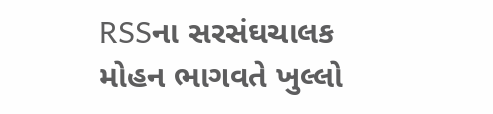RSSના સરસંઘચાલક મોહન ભાગવતે ખુલ્લો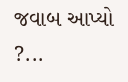જવાબ આપ્યો ?...